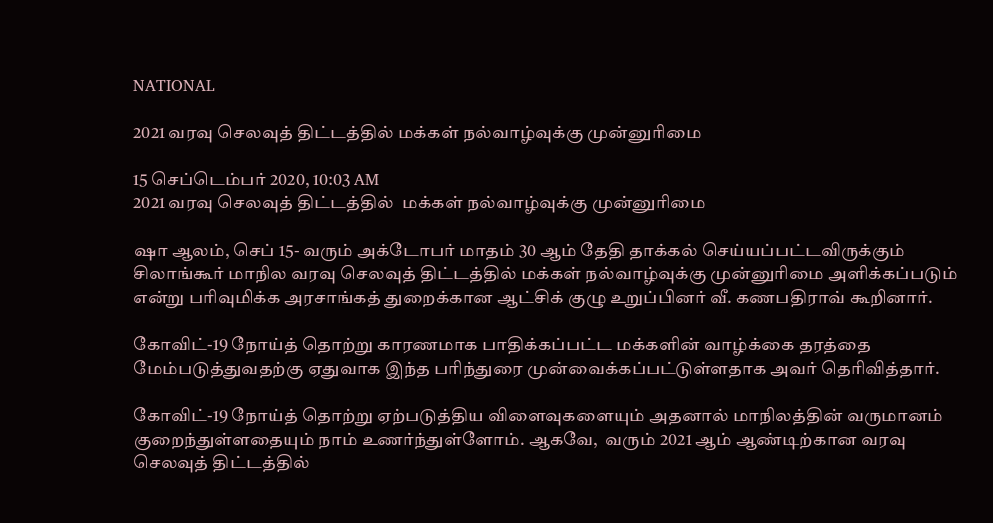NATIONAL

2021 வரவு செலவுத் திட்டத்தில் மக்கள் நல்வாழ்வுக்கு முன்னுரிமை

15 செப்டெம்பர் 2020, 10:03 AM
2021 வரவு செலவுத் திட்டத்தில்  மக்கள் நல்வாழ்வுக்கு முன்னுரிமை

ஷா ஆலம், செப் 15- வரும் அக்டோபர் மாதம் 30 ஆம் தேதி தாக்கல் செய்யப்பட்டவிருக்கும் சிலாங்கூர் மாநில வரவு செலவுத் திட்டத்தில் மக்கள் நல்வாழ்வுக்கு முன்னுரிமை அளிக்கப்படும் என்று பரிவுமிக்க அரசாங்கத் துறைக்கான ஆட்சிக் குழு உறுப்பினர் வீ. கணபதிராவ் கூறினார்.

கோவிட்-19 நோய்த் தொற்று காரணமாக பாதிக்கப்பட்ட மக்களின் வாழ்க்கை தரத்தை மேம்படுத்துவதற்கு ஏதுவாக இந்த பரிந்துரை முன்வைக்கப்பட்டுள்ளதாக அவர் தெரிவித்தார்.

கோவிட்-19 நோய்த் தொற்று ஏற்படுத்திய விளைவுகளையும் அதனால் மாநிலத்தின் வருமானம் குறைந்துள்ளதையும் நாம் உணர்ந்துள்ளோம். ஆகவே,  வரும் 2021 ஆம் ஆண்டிற்கான வரவு செலவுத் திட்டத்தில்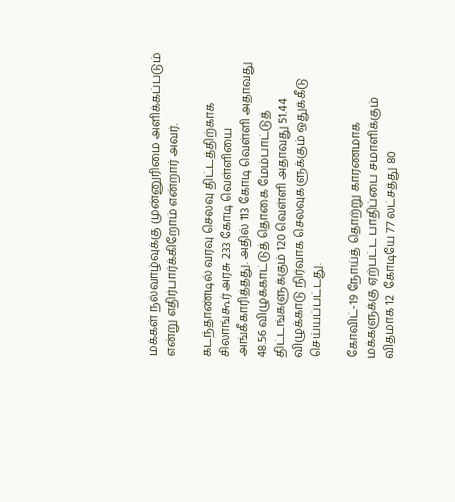மக்கள் நல்வாழ்வுக்கு முன்னுரிமை அளிக்கப்படும் என்று எதிர்பார்க்கிறோம் என்றார் அவர்.

கடந்தாண்டில் வரவு செலவு திட்டத்திற்காக சிலாங்கூர் அரசு 233 கோடி வெள்ளியை அங்கீகாரித்தது. அதில் 113 கோடி வெள்ளி அதாவது 48.56 விழுக்காட்டுத் தொகை மேம்பாட்டுத் திட்டங்களுக்கும் 120 வெள்ளி அதாவது 51.44 விழுக்காடு நிர்வாக செலவுகளுக்கும் ஒதுக்கீடு செய்யப்பட்டது.

கோவிட்-19 நோய்த் தொற்று காரணமாக மக்களுக்கு ஏற்பட்ட பாதிப்பை சமாளிக்கும் விதமாக 12  கோடியே 77 லட்சத்து 80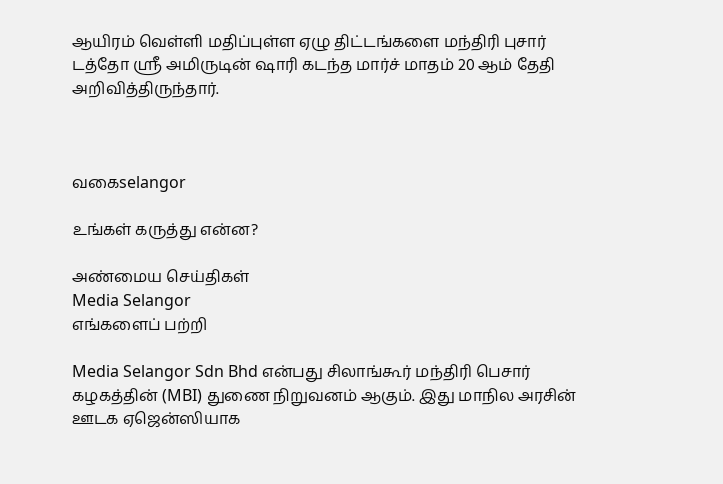ஆயிரம் வெள்ளி மதிப்புள்ள ஏழு திட்டங்களை மந்திரி புசார் டத்தோ ஸ்ரீ அமிருடின் ஷாரி கடந்த மார்ச் மாதம் 20 ஆம் தேதி அறிவித்திருந்தார்.



வகைselangor

உங்கள் கருத்து என்ன?

அண்மைய செய்திகள்
Media Selangor
எங்களைப் பற்றி

Media Selangor Sdn Bhd என்பது சிலாங்கூர் மந்திரி பெசார் கழகத்தின் (MBI) துணை நிறுவனம் ஆகும். இது மாநில அரசின் ஊடக ஏஜென்ஸியாக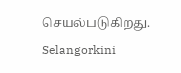செயல்படுகிறது. Selangorkini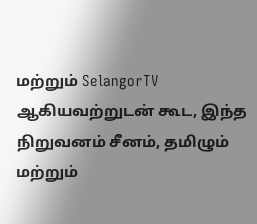மற்றும் SelangorTV ஆகியவற்றுடன் கூட, இந்த நிறுவனம் சீனம், தமிழும் மற்றும்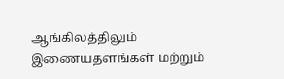ஆங்கிலத்திலும் இணையதளங்கள் மற்றும்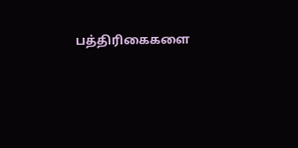பத்திரிகைகளை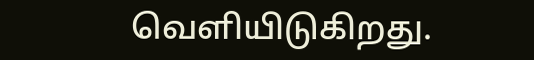வெளியிடுகிறது.